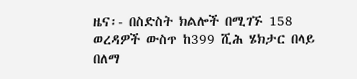ዜና፡- በስድስት ክልሎች በሚገኙ 158 ወረዳዎች ውስጥ ከ399 ሺሕ ሄክታር በላይ በለማ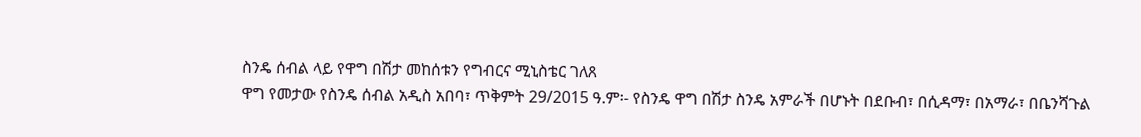ስንዴ ሰብል ላይ የዋግ በሽታ መከሰቱን የግብርና ሚኒስቴር ገለጸ
ዋግ የመታው የስንዴ ሰብል አዲስ አበባ፣ ጥቅምት 29/2015 ዓ.ም፡- የስንዴ ዋግ በሽታ ስንዴ አምራች በሆኑት በደቡብ፣ በሲዳማ፣ በአማራ፣ በቤንሻጉል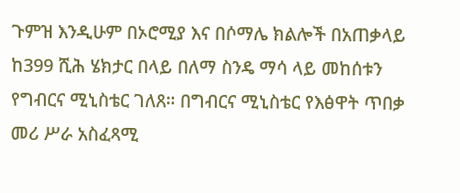ጉምዝ እንዲሁም በኦሮሚያ እና በሶማሌ ክልሎች በአጠቃላይ ከ399 ሺሕ ሄክታር በላይ በለማ ስንዴ ማሳ ላይ መከሰቱን የግብርና ሚኒስቴር ገለጸ። በግብርና ሚኒስቴር የእፅዋት ጥበቃ መሪ ሥራ አስፈጻሚ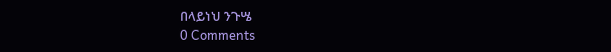በላይነህ ንጉሤ
0 Comments